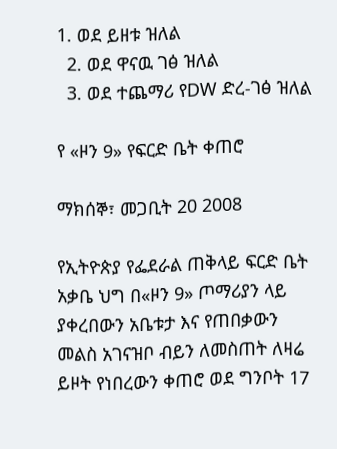1. ወደ ይዘቱ ዝለል
  2. ወደ ዋናዉ ገፅ ዝለል
  3. ወደ ተጨማሪ የDW ድረ-ገፅ ዝለል

የ «ዞን 9» የፍርድ ቤት ቀጠሮ

ማክሰኞ፣ መጋቢት 20 2008

የኢትዮጵያ የፌደራል ጠቅላይ ፍርድ ቤት አቃቤ ህግ በ«ዞን 9» ጦማሪያን ላይ ያቀረበውን አቤቱታ እና የጠበቃውን መልስ አገናዝቦ ብይን ለመስጠት ለዛሬ ይዞት የነበረውን ቀጠሮ ወደ ግንቦት 17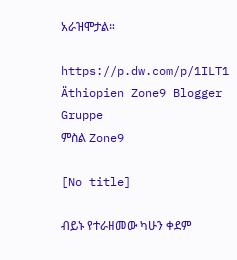አራዝሞታል።

https://p.dw.com/p/1ILT1
Äthiopien Zone9 Blogger Gruppe
ምስል Zone9

[No title]

ብይኑ የተራዘመው ካሁን ቀደም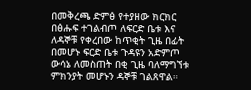በመቅረጫ ድምፅ የተያዘው ክርክር በፅሑፍ ተገልብጦ ለፍርድ ቤቱ እና ለዳኞቹ የቀረበው ከጥቂት ጊዜ በፊት በመሆኑ ፍርድ ቤቱ ጉዳዩን አድምጦ ውሳኔ ለመስጠት በቂ ጊዜ ባለማግኘቱ ምክንያት መሆኑን ዳኞቹ ገልጸዋል።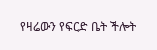የዛሬውን የፍርድ ቤት ችሎት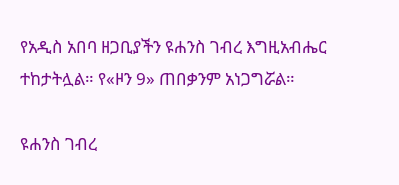የአዲስ አበባ ዘጋቢያችን ዩሐንስ ገብረ እግዚአብሔር ተከታትሏል። የ«ዞን 9» ጠበቃንም አነጋግሯል።

ዩሐንስ ገብረ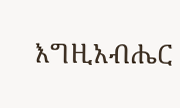እግዚአብሔር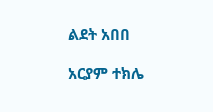ልደት አበበ

አርያም ተክሌ